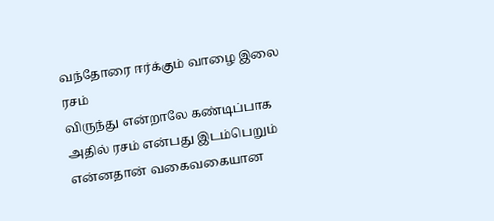வந்தோரை ஈர்க்கும் வாழை இலை ரசம்
விருந்து என்றாலே கண்டிப்பாக அதில் ரசம் என்பது இடம்பெறும் என்னதான் வகைவகையான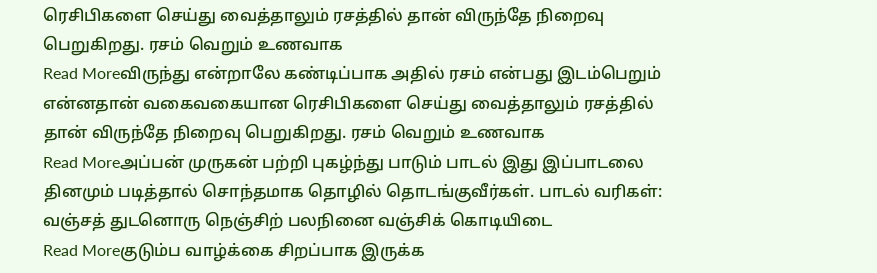ரெசிபிகளை செய்து வைத்தாலும் ரசத்தில் தான் விருந்தே நிறைவு பெறுகிறது. ரசம் வெறும் உணவாக
Read Moreவிருந்து என்றாலே கண்டிப்பாக அதில் ரசம் என்பது இடம்பெறும் என்னதான் வகைவகையான ரெசிபிகளை செய்து வைத்தாலும் ரசத்தில் தான் விருந்தே நிறைவு பெறுகிறது. ரசம் வெறும் உணவாக
Read Moreஅப்பன் முருகன் பற்றி புகழ்ந்து பாடும் பாடல் இது இப்பாடலை தினமும் படித்தால் சொந்தமாக தொழில் தொடங்குவீர்கள். பாடல் வரிகள்: வஞ்சத் துடனொரு நெஞ்சிற் பலநினை வஞ்சிக் கொடியிடை
Read Moreகுடும்ப வாழ்க்கை சிறப்பாக இருக்க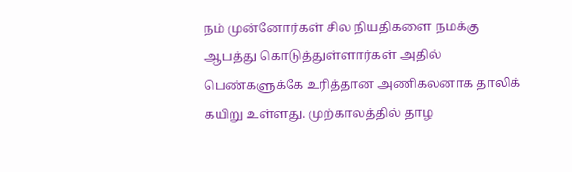நம் முன்னோர்கள் சில நியதிகளை நமக்கு ஆபத்து கொடுத்துள்ளார்கள் அதில் பெண்களுக்கே உரித்தான அணிகலனாக தாலிக் கயிறு உள்ளது. முற்காலத்தில் தாழ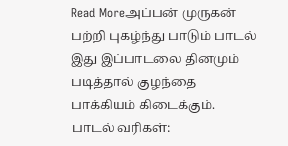Read Moreஅப்பன் முருகன் பற்றி புகழ்ந்து பாடும் பாடல் இது இப்பாடலை தினமும் படித்தால் குழந்தை பாக்கியம் கிடைக்கும். பாடல் வரிகள்: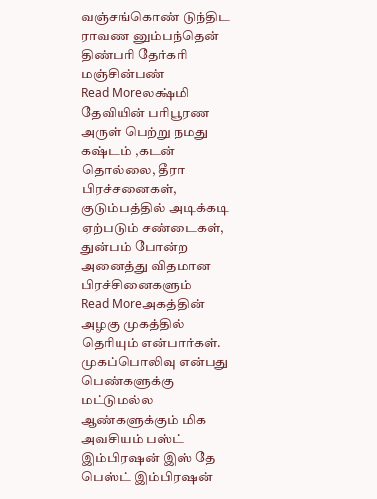வஞ்சங்கொண் டுந்திட ராவண னும்பந்தென் திண்பரி தேர்கரி மஞ்சின்பண்
Read Moreலக்ஷ்மி தேவியின் பரிபூரண அருள் பெற்று நமது கஷ்டம் ,கடன் தொல்லை, தீரா பிரச்சனைகள், குடும்பத்தில் அடிக்கடி ஏற்படும் சண்டைகள், துன்பம் போன்ற அனைத்து விதமான பிரச்சினைகளும்
Read Moreஅகத்தின் அழகு முகத்தில் தெரியும் என்பார்கள். முகப்பொலிவு என்பது பெண்களுக்கு மட்டுமல்ல ஆண்களுக்கும் மிக அவசியம் பஸ்ட் இம்பிரஷன் இஸ் தே பெஸ்ட் இம்பிரஷன்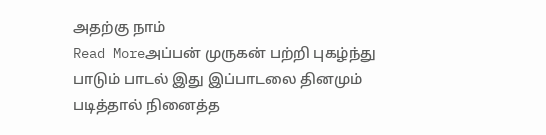அதற்கு நாம்
Read Moreஅப்பன் முருகன் பற்றி புகழ்ந்து பாடும் பாடல் இது இப்பாடலை தினமும் படித்தால் நினைத்த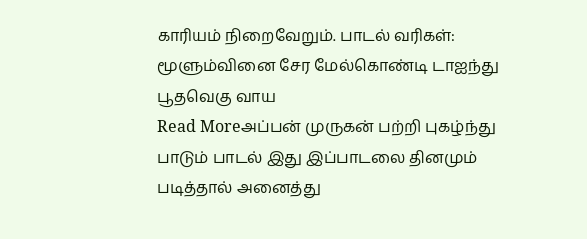காரியம் நிறைவேறும். பாடல் வரிகள்: மூளும்வினை சேர மேல்கொண்டி டாஐந்து பூதவெகு வாய
Read Moreஅப்பன் முருகன் பற்றி புகழ்ந்து பாடும் பாடல் இது இப்பாடலை தினமும் படித்தால் அனைத்து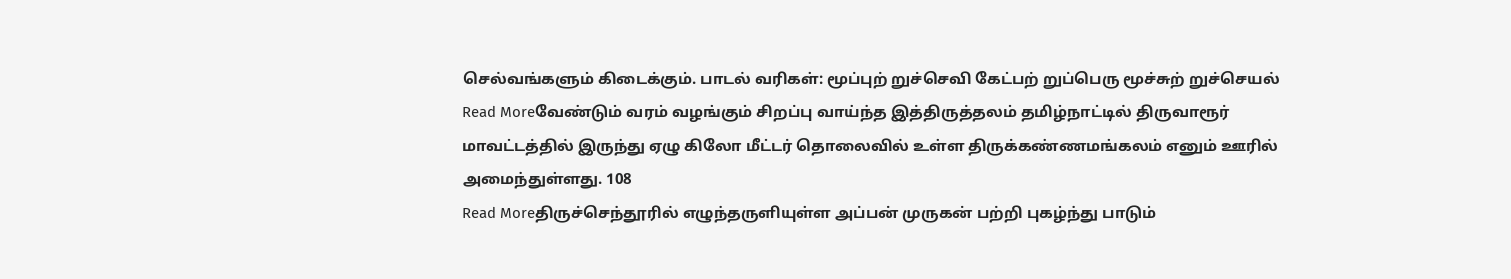செல்வங்களும் கிடைக்கும். பாடல் வரிகள்: மூப்புற் றுச்செவி கேட்பற் றுப்பெரு மூச்சுற் றுச்செயல்
Read Moreவேண்டும் வரம் வழங்கும் சிறப்பு வாய்ந்த இத்திருத்தலம் தமிழ்நாட்டில் திருவாரூர் மாவட்டத்தில் இருந்து ஏழு கிலோ மீட்டர் தொலைவில் உள்ள திருக்கண்ணமங்கலம் எனும் ஊரில் அமைந்துள்ளது. 108
Read Moreதிருச்செந்தூரில் எழுந்தருளியுள்ள அப்பன் முருகன் பற்றி புகழ்ந்து பாடும்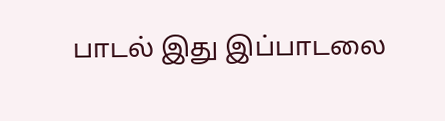பாடல் இது இப்பாடலை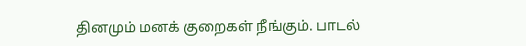தினமும் மனக் குறைகள் நீங்கும். பாடல்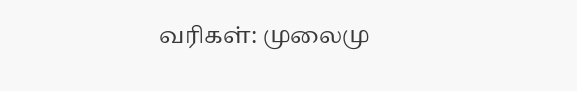வரிகள்: முலைமு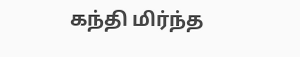கந்தி மிர்ந்த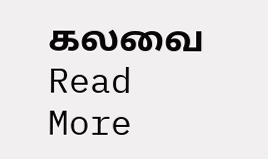கலவை
Read More